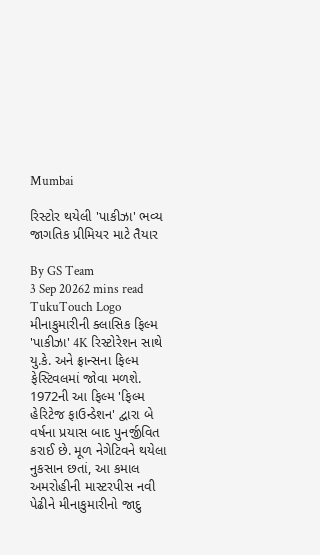Mumbai

રિસ્ટોર થયેલી 'પાકીઝા' ભવ્ય જાગતિક પ્રીમિયર માટે તૈયાર

By GS Team
3 Sep 20262 mins read
TukuTouch Logo
મીનાકુમારીની ક્લાસિક ફિલ્મ 'પાકીઝા' 4K રિસ્ટોરેશન સાથે યુ.કે. અને ફ્રાન્સના ફિલ્મ ફેસ્ટિવલમાં જોવા મળશે. 1972ની આ ફિલ્મ 'ફિલ્મ હેરિટેજ ફાઉન્ડેશન' દ્વારા બે વર્ષના પ્રયાસ બાદ પુનર્જીવિત કરાઈ છે. મૂળ નેગેટિવને થયેલા નુકસાન છતાં, આ કમાલ અમરોહીની માસ્ટરપીસ નવી પેઢીને મીનાકુમારીનો જાદુ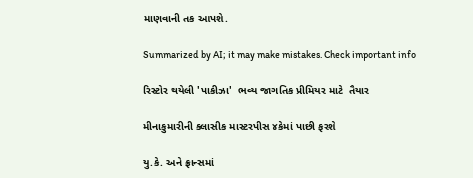માણવાની તક આપશે.

Summarized by AI; it may make mistakes. Check important info

રિસ્ટોર થયેલી 'પાકીઝા'  ભવ્ય જાગતિક પ્રીમિયર માટે  તૈયાર

મીનાકુમારીની ક્લાસીક માસ્ટરપીસ ૪કેમાં પાછી ફરશે

યુ.કે. અને ફ્રાન્સમાં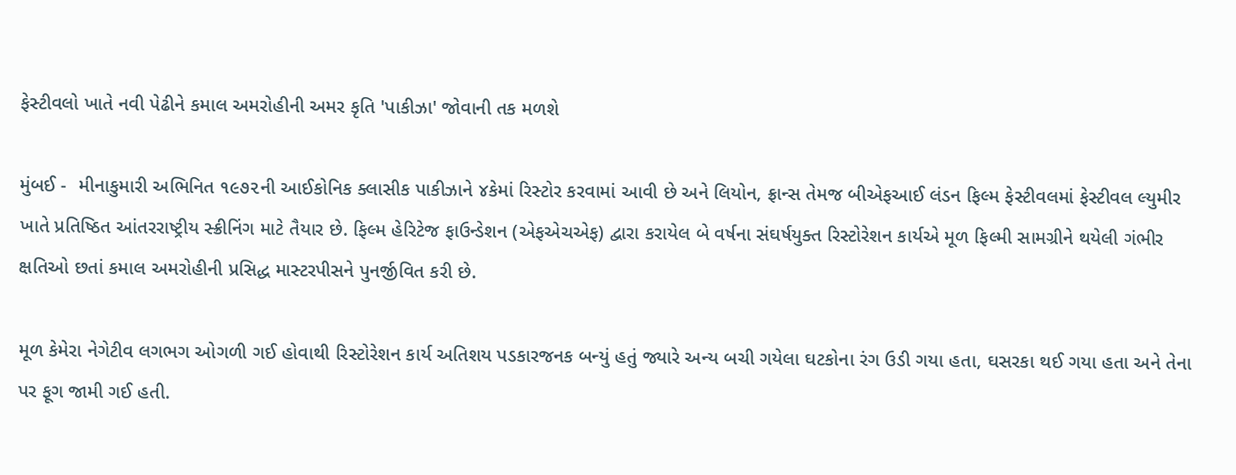ફેસ્ટીવલો ખાતે નવી પેઢીને કમાલ અમરોહીની અમર કૃતિ 'પાકીઝા' જોવાની તક મળશે

મુંબઈ -  મીનાકુમારી અભિનિત ૧૯૭૨ની આઈકોનિક ક્લાસીક પાકીઝાને ૪કેમાં રિસ્ટોર કરવામાં આવી છે અને લિયોન, ફ્રાન્સ તેમજ બીએફઆઈ લંડન ફિલ્મ ફેસ્ટીવલમાં ફેસ્ટીવલ લ્યુમીર ખાતે પ્રતિષ્ઠિત આંતરરાષ્ટ્રીય સ્ક્રીનિંગ માટે તૈયાર છે. ફિલ્મ હેરિટેજ ફાઉન્ડેશન (એફએચએફ) દ્વારા કરાયેલ બે વર્ષના સંઘર્ષયુક્ત રિસ્ટોરેશન કાર્યએ મૂળ ફિલ્મી સામગ્રીને થયેલી ગંભીર ક્ષતિઓ છતાં કમાલ અમરોહીની પ્રસિદ્ધ માસ્ટરપીસને પુનર્જીવિત કરી છે.

મૂળ કેમેરા નેગેટીવ લગભગ ઓગળી ગઈ હોવાથી રિસ્ટોરેશન કાર્ય અતિશય પડકારજનક બન્યું હતું જ્યારે અન્ય બચી ગયેલા ઘટકોના રંગ ઉડી ગયા હતા, ઘસરકા થઈ ગયા હતા અને તેના પર ફૂગ જામી ગઈ હતી.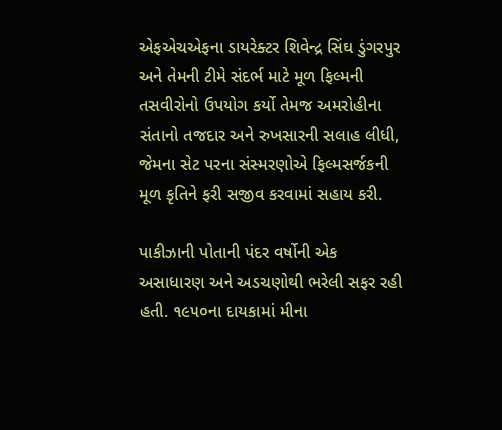એફએચએફના ડાયરેક્ટર શિવેન્દ્ર સિંઘ ડુંગરપુર અને તેમની ટીમે સંદર્ભ માટે મૂળ ફિલ્મની તસવીરોનો ઉપયોગ કર્યો તેમજ અમરોહીના સંતાનો તજદાર અને રુખસારની સલાહ લીધી, જેમના સેટ પરના સંસ્મરણોએ ફિલ્મસર્જકની મૂળ કૃતિને ફરી સજીવ કરવામાં સહાય કરી.

પાકીઝાની પોતાની પંદર વર્ષોની એક અસાધારણ અને અડચણોથી ભરેલી સફર રહી હતી. ૧૯૫૦ના દાયકામાં મીના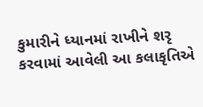કુમારીને ધ્યાનમાં રાખીને શરૃ કરવામાં આવેલી આ કલાકૃતિએ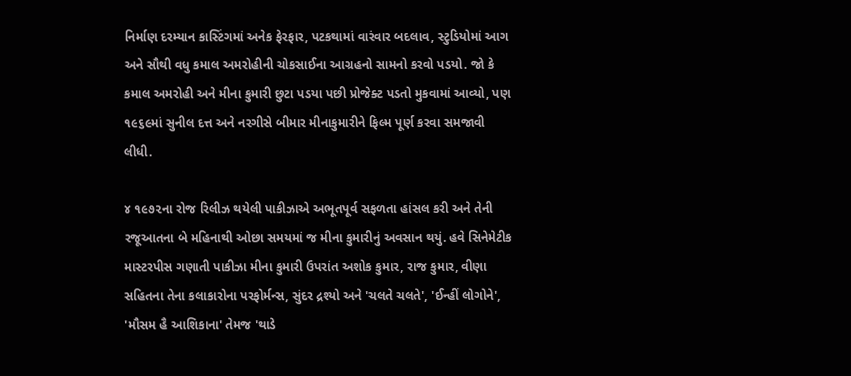નિર્માણ દરમ્યાન કાસ્ટિંગમાં અનેક ફેરફાર, પટકથામાં વારંવાર બદલાવ, સ્ટુડિયોમાં આગ  અને સૌથી વધુ કમાલ અમરોહીની ચોકસાઈના આગ્રહનો સામનો કરવો પડયો. જો કે કમાલ અમરોહી અને મીના કુમારી છુટા પડયા પછી પ્રોજેક્ટ પડતો મુકવામાં આવ્યો, પણ ૧૯૬૯માં સુનીલ દત્ત અને નરગીસે બીમાર મીનાકુમારીને ફિલ્મ પૂર્ણ કરવા સમજાવી લીધી.

૪ ૧૯૭૨ના રોજ રિલીઝ થયેલી પાકીઝાએ અભૂતપૂર્વ સફળતા હાંસલ કરી અને તેની રજૂઆતના બે મહિનાથી ઓછા સમયમાં જ મીના કુમારીનું અવસાન થયું. હવે સિનેમેટીક માસ્ટરપીસ ગણાતી પાકીઝા મીના કુમારી ઉપરાંત અશોક કુમાર, રાજ કુમાર, વીણા સહિતના તેના કલાકારોના પરફોર્મન્સ, સુંદર દ્રશ્યો અને 'ચલતે ચલતે', 'ઈન્હીં લોગોને', 'મૌસમ હૈ આશિકાના' તેમજ 'થાડે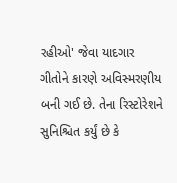રહીઓ' જેવા યાદગાર ગીતોને કારણે અવિસ્મરણીય બની ગઈ છે. તેના રિસ્ટોરેશને સુનિશ્ચિત કર્યું છે કે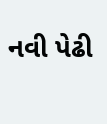નવી પેઢી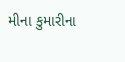મીના કુમારીના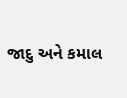જાદુ અને કમાલ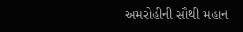અમરોહીની સૌથી મહાન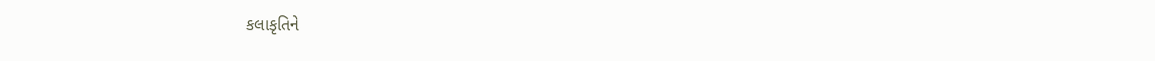કલાકૃતિને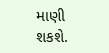માણી શકશે.